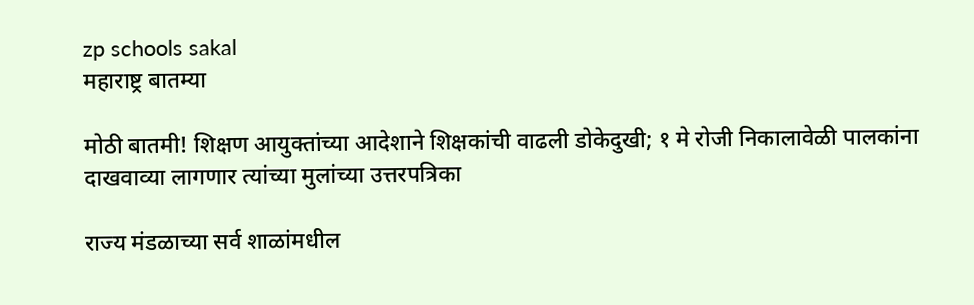zp schools sakal
महाराष्ट्र बातम्या

मोठी बातमी! शिक्षण आयुक्तांच्या आदेशाने शिक्षकांची वाढली डोकेदुखी; १ मे रोजी निकालावेळी पालकांना दाखवाव्या लागणार त्यांच्या मुलांच्या उत्तरपत्रिका

राज्य मंडळाच्या सर्व शाळांमधील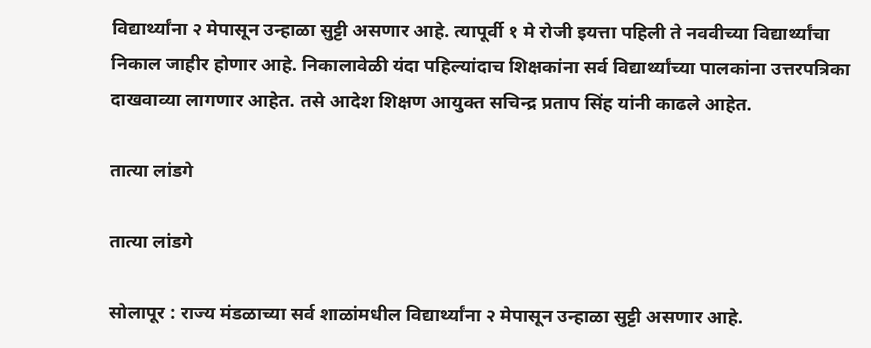विद्यार्थ्यांना २ मेपासून उन्हाळा सुट्टी असणार आहे. त्यापूर्वी १ मे रोजी इयत्ता पहिली ते नववीच्या विद्यार्थ्यांचा निकाल जाहीर होणार आहे. निकालावेळी यंदा पहिल्यांदाच शिक्षकांना सर्व विद्यार्थ्यांच्या पालकांना उत्तरपत्रिका दाखवाव्या लागणार आहेत. तसे आदेश शिक्षण आयुक्त सचिन्द्र प्रताप सिंह यांनी काढले आहेत.

तात्या लांडगे

तात्या लांडगे

सोलापूर : राज्य मंडळाच्या सर्व शाळांमधील विद्यार्थ्यांना २ मेपासून उन्हाळा सुट्टी असणार आहे.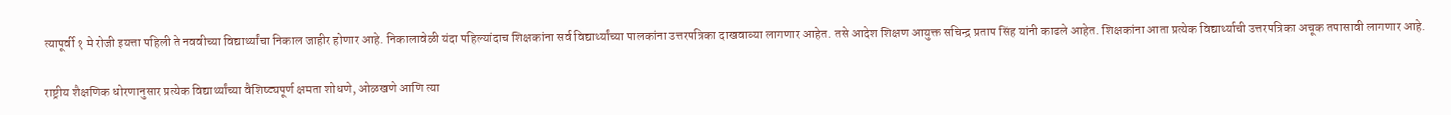त्यापूर्वी १ मे रोजी इयत्ता पहिली ते नववीच्या विद्यार्थ्यांचा निकाल जाहीर होणार आहे. निकालावेळी यंदा पहिल्यांदाच शिक्षकांना सर्व विद्यार्थ्यांच्या पालकांना उत्तरपत्रिका दाखवाव्या लागणार आहेत. तसे आदेश शिक्षण आयुक्त सचिन्द्र प्रताप सिंह यांनी काढले आहेत. शिक्षकांना आता प्रत्येक विद्यार्थ्याची उत्तरपत्रिका अचूक तपासावी लागणार आहे.

राष्ट्रीय शैक्षणिक धोरणानुसार प्रत्येक विद्यार्थ्यांच्या वैशिष्ट्यपूर्ण क्षमता शोधणे, ओळखणे आणि त्या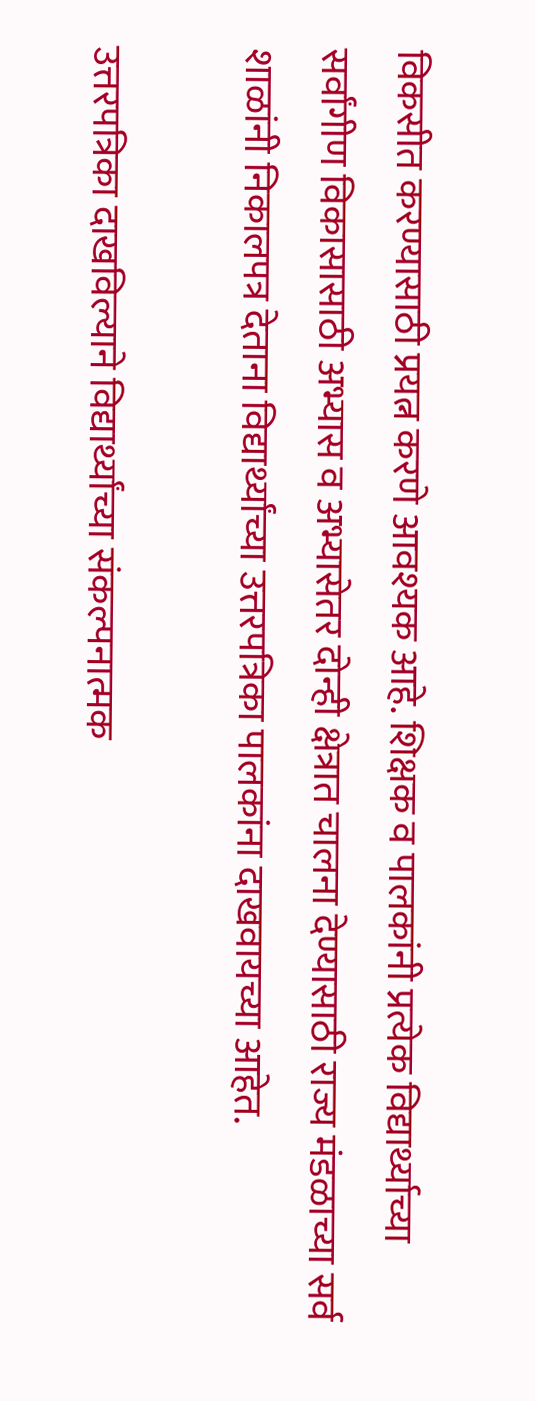विकसीत करण्यासाठी प्रयत्न करणे आवश्यक आहे. शिक्षक व पालकांनी प्रत्येक विद्यार्थ्याच्या सर्वांगीण विकासासाठी अभ्यास व अभ्यासेतर दोन्ही क्षेत्रात चालना देण्यासाठी राज्य मंडळाच्या सर्व शाळांनी निकालपत्र देताना विद्यार्थ्यांच्या उत्तरपत्रिका पालकांना दाखवायच्या आहेत.

उत्तरपत्रिका दाखविल्याने विद्यार्थ्यांच्या संकल्पनात्मक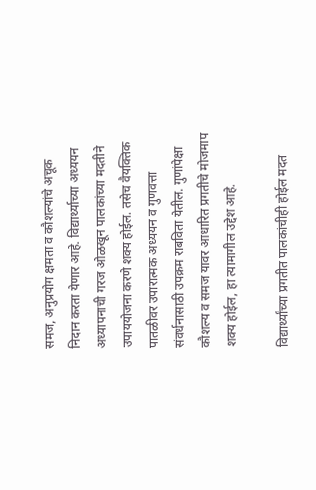समज, अनुप्रयोग क्षमता व कौशल्यांचे अचूक निदान करता येणार आहे. विद्यार्थ्याच्या अध्ययन अध्यापनाची गरज ओळखून पालकांच्या मदतीने उपाययोजना करणे शक्य होईल. तसेच वैयक्तिक पातळीवर उपारात्मक अध्ययन व गुणवत्ता संवर्धनासाठी उपक्रम राबविता येतील. गुणांपेक्षा कौशल्य व समज यावर आधारित प्रगतीचे मोजमाप शक्य होईल, हा त्यामागील उद्देश आहे.

विद्यार्थ्यांच्या प्रगतीत पालकांचीही होईल मदत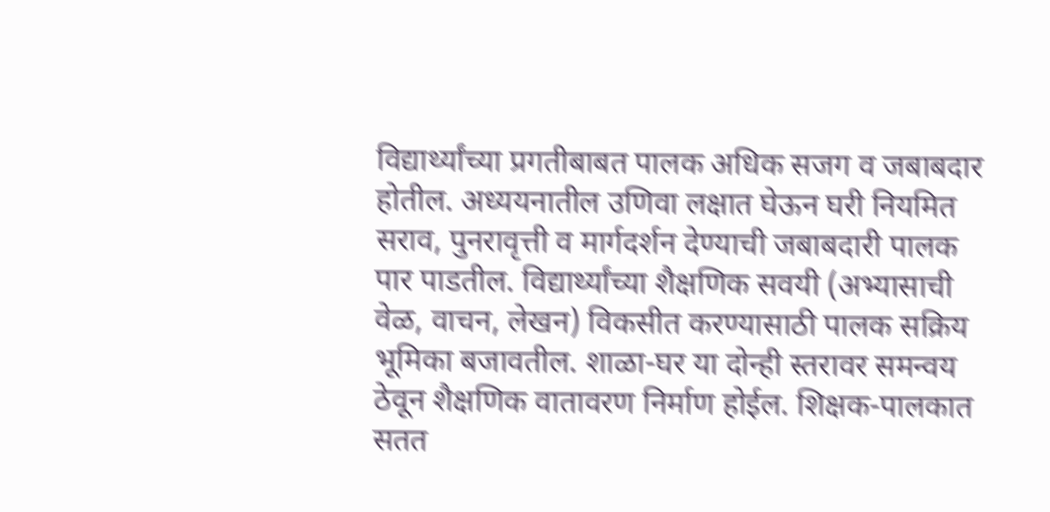विद्यार्थ्यांच्या प्रगतीबाबत पालक अधिक सजग व जबाबदार होतील. अध्ययनातील उणिवा लक्षात घेऊन घरी नियमित सराव, पुनरावृत्ती व मार्गदर्शन देण्याची जबाबदारी पालक पार पाडतील. विद्यार्थ्यांच्या शैक्षणिक सवयी (अभ्यासाची वेळ, वाचन, लेखन) विकसीत करण्यासाठी पालक सक्रिय भूमिका बजावतील. शाळा-घर या दोन्ही स्तरावर समन्वय ठेवून शैक्षणिक वातावरण निर्माण होईल. शिक्षक-पालकात सतत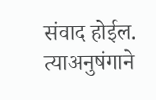संवाद होईल. त्याअनुषंगाने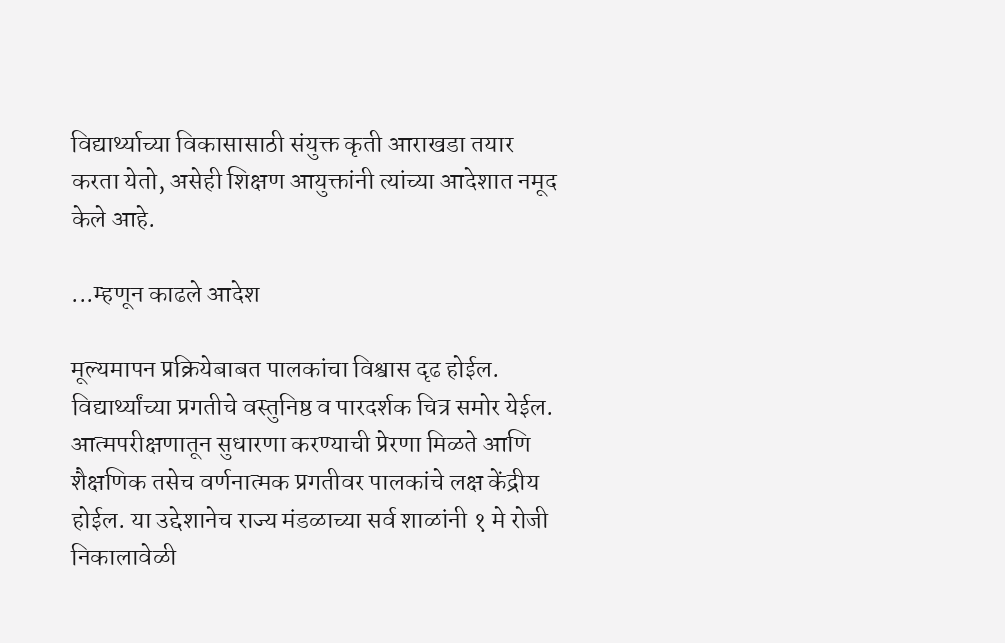विद्यार्थ्याच्या विकासासाठी संयुक्त कृती आराखडा तयार करता येतो, असेही शिक्षण आयुक्तांनी त्यांच्या आदेशात नमूद केले आहे.

...म्हणून काढले आदेश

मूल्यमापन प्रक्रियेबाबत पालकांचा विश्वास दृढ होईल. विद्यार्थ्यांच्या प्रगतीचे वस्तुनिष्ठ व पारदर्शक चित्र समोर येईल. आत्मपरीक्षणातून सुधारणा करण्याची प्रेरणा मिळते आणि शैक्षणिक तसेच वर्णनात्मक प्रगतीवर पालकांचे लक्ष केंद्रीय होईल. या उद्देशानेच राज्य मंडळाच्या सर्व शाळांनी १ मे रोजी निकालावेळी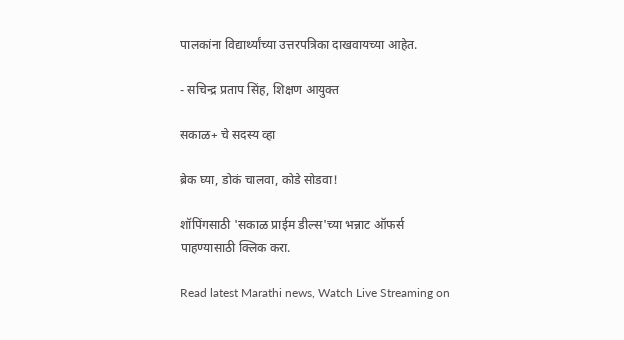पालकांना विद्यार्थ्यांच्या उत्तरपत्रिका दाखवायच्या आहेत.

- सचिन्द्र प्रताप सिंह, शिक्षण आयुक्त

सकाळ+ चे सदस्य व्हा

ब्रेक घ्या, डोकं चालवा, कोडे सोडवा!

शॉपिंगसाठी 'सकाळ प्राईम डील्स'च्या भन्नाट ऑफर्स पाहण्यासाठी क्लिक करा.

Read latest Marathi news, Watch Live Streaming on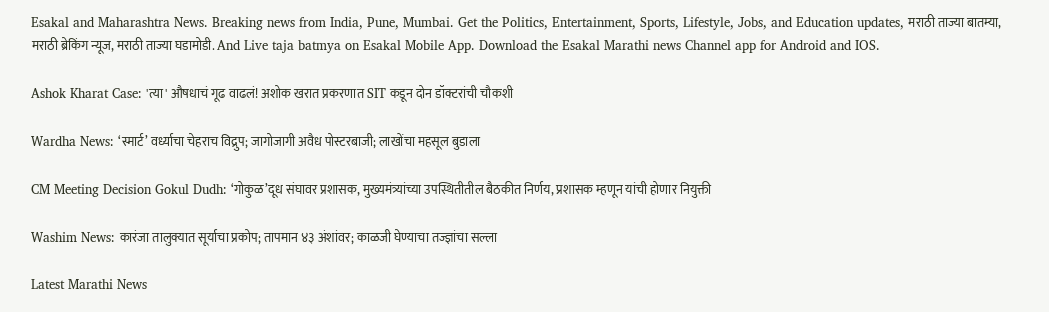Esakal and Maharashtra News. Breaking news from India, Pune, Mumbai. Get the Politics, Entertainment, Sports, Lifestyle, Jobs, and Education updates, मराठी ताज्या बातम्या, मराठी ब्रेकिंग न्यूज, मराठी ताज्या घडामोडी. And Live taja batmya on Esakal Mobile App. Download the Esakal Marathi news Channel app for Android and IOS.

Ashok Kharat Case: 'त्या' औषधाचं गूढ वाढलं! अशोक खरात प्रकरणात SIT कडून दोन डॉक्टरांची चौकशी

Wardha News: ‘स्मार्ट’ वर्ध्याचा चेहराच विद्रुप; जागोजागी अवैध पोस्टरबाजी; लाखोंचा महसूल बुडाला

CM Meeting Decision Gokul Dudh: ‘गोकुळ’दूध संघावर प्रशासक, मुख्यमंत्र्यांच्या उपस्थितीतील बैठकीत निर्णय, प्रशासक म्हणून यांची होणार नियुक्ती

Washim News: कारंजा तालुक्यात सूर्याचा प्रकोप; तापमान ४३ अंशांवर; काळजी घेण्याचा तज्ज्ञांचा सल्ला

Latest Marathi News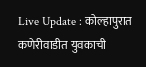Live Update : कोल्हापुरात कणेरीवाडीत युवकाची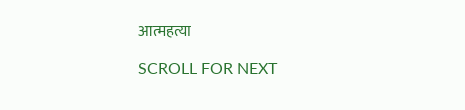आत्महत्या

SCROLL FOR NEXT